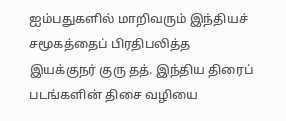ஐம்பதுகளில் மாறிவரும் இந்தியச் சமூகத்தைப் பிரதிபலித்த இயக்குநர் குரு தத். இந்திய திரைப் படங்களின் திசை வழியை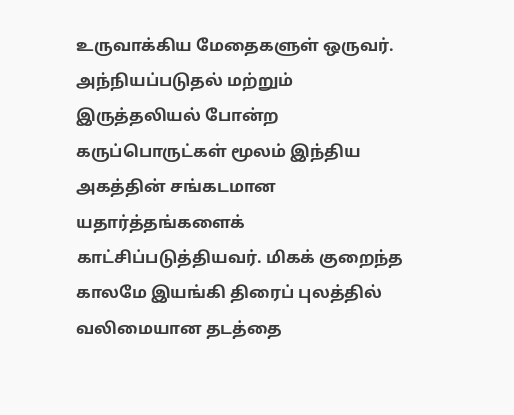உருவாக்கிய மேதைகளுள் ஒருவர். அந்நியப்படுதல் மற்றும் இருத்தலியல் போன்ற கருப்பொருட்கள் மூலம் இந்திய அகத்தின் சங்கடமான யதார்த்தங்களைக் காட்சிப்படுத்தியவர். மிகக் குறைந்த காலமே இயங்கி திரைப் புலத்தில் வலிமையான தடத்தை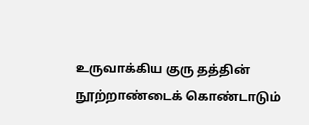உருவாக்கிய குரு தத்தின் நூற்றாண்டைக் கொண்டாடும்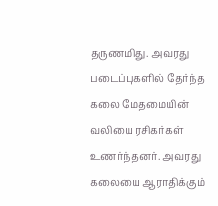தருணமிது. அவரது படைப்புகளில் தேர்ந்த கலை மேதமையின் வலியை ரசிகர்கள் உணர்ந்தனர். அவரது கலையை ஆராதிக்கும்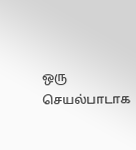ஒரு செயல்பாடாக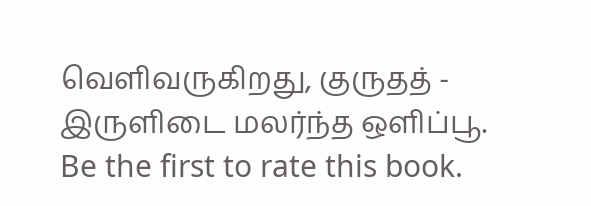வெளிவருகிறது, குருதத் - இருளிடை மலர்ந்த ஒளிப்பூ.
Be the first to rate this book.